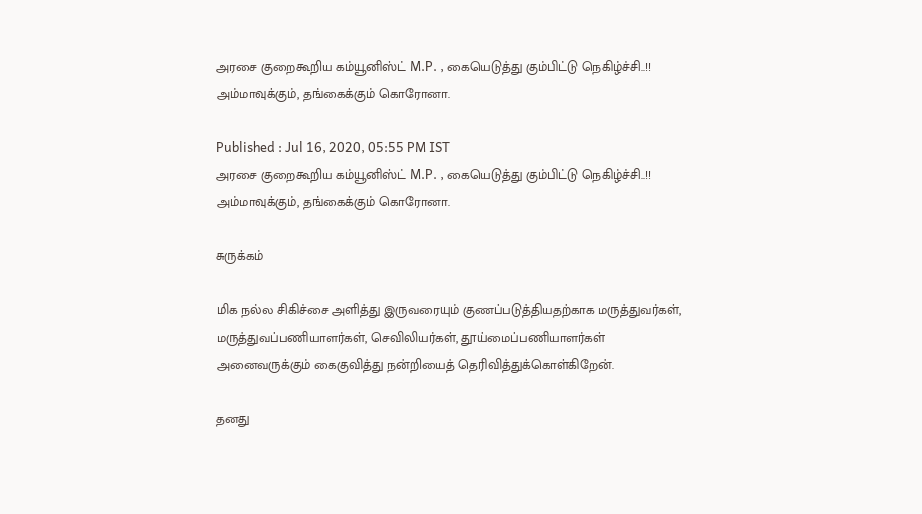அரசை குறைகூறிய கம்யூனிஸ்ட் M.P. , கையெடுத்து கும்பிட்டு நெகிழ்ச்சி..!! அம்மாவுக்கும், தங்கைக்கும் கொரோனா.

Published : Jul 16, 2020, 05:55 PM IST
அரசை குறைகூறிய கம்யூனிஸ்ட் M.P. , கையெடுத்து கும்பிட்டு நெகிழ்ச்சி..!! அம்மாவுக்கும், தங்கைக்கும் கொரோனா.

சுருக்கம்

மிக நல்ல சிகிச்சை அளித்து இருவரையும் குணப்படுத்தியதற்காக மருத்துவர்கள், மருத்துவப்பணியாளர்கள், செவிலியர்கள், தூய்மைப்பணியாளர்கள் அனைவருக்கும் கைகுவித்து நன்றியைத் தெரிவித்துக்கொள்கிறேன்.

தனது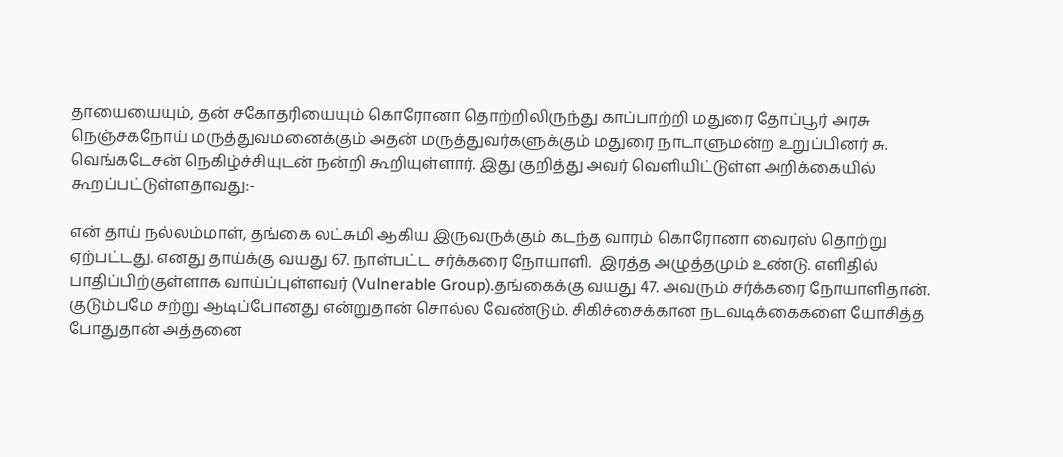தாயையையும், தன் சகோதரியையும் கொரோனா தொற்றிலிருந்து காப்பாற்றி மதுரை தோப்பூர் அரசு நெஞ்சகநோய் மருத்துவமனைக்கும் அதன் மருத்துவர்களுக்கும் மதுரை நாடாளுமன்ற உறுப்பினர் சு. வெங்கடேசன் நெகிழ்ச்சியுடன் நன்றி கூறியுள்ளார். இது குறித்து அவர் வெளியிட்டுள்ள அறிக்கையில் கூறப்பட்டுள்ளதாவது:-

என் தாய் நல்லம்மாள், தங்கை லட்சுமி ஆகிய இருவருக்கும் கடந்த வாரம் கொரோனா வைரஸ் தொற்று ஏற்பட்டது. எனது தாய்க்கு வயது 67. நாள்பட்ட சர்க்கரை நோயாளி.  இரத்த அழுத்தமும் உண்டு. எளிதில் பாதிப்பிற்குள்ளாக வாய்ப்புள்ளவர் (Vulnerable Group).தங்கைக்கு வயது 47. அவரும் சர்க்கரை நோயாளிதான். குடும்பமே சற்று ஆடிப்போனது என்றுதான் சொல்ல வேண்டும். சிகிச்சைக்கான நடவடிக்கைகளை யோசித்த போதுதான் அத்தனை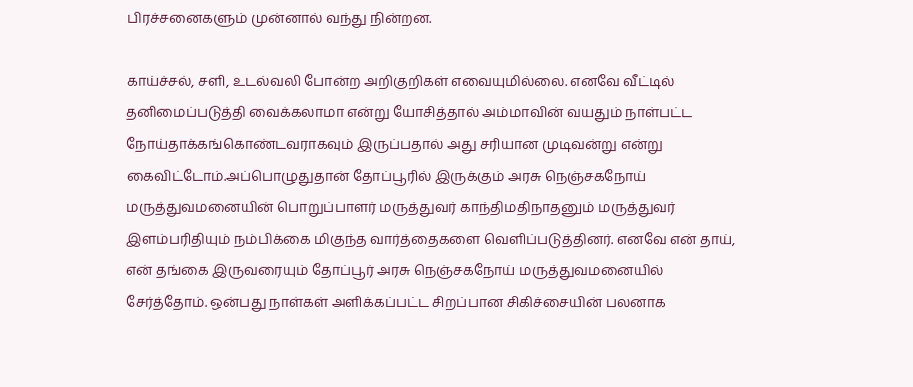பிரச்சனைகளும் முன்னால் வந்து நின்றன.

காய்ச்சல், சளி, உடல்வலி போன்ற அறிகுறிகள் எவையுமில்லை. எனவே வீட்டில் தனிமைப்படுத்தி வைக்கலாமா என்று யோசித்தால் அம்மாவின் வயதும் நாள்பட்ட நோய்தாக்கங்கொண்டவராகவும் இருப்பதால் அது சரியான முடிவன்று என்று கைவிட்டோம்.அப்பொழுதுதான் தோப்பூரில் இருக்கும் அரசு நெஞ்சகநோய் மருத்துவமனையின் பொறுப்பாளர் மருத்துவர் காந்திமதிநாதனும் மருத்துவர் இளம்பரிதியும் நம்பிக்கை மிகுந்த வார்த்தைகளை வெளிப்படுத்தினர். எனவே என் தாய், என் தங்கை இருவரையும் தோப்பூர் அரசு நெஞ்சகநோய் மருத்துவமனையில் சேர்த்தோம். ஒன்பது நாள்கள் அளிக்கப்பட்ட சிறப்பான சிகிச்சையின் பலனாக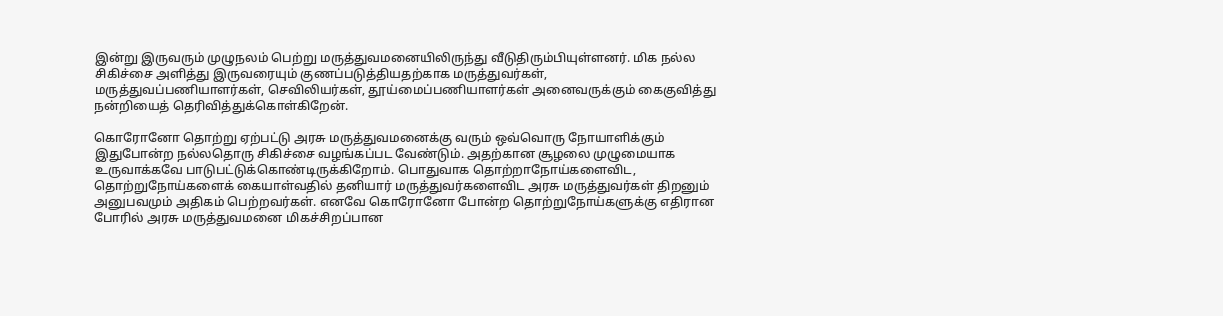இன்று இருவரும் முழுநலம் பெற்று மருத்துவமனையிலிருந்து வீடுதிரும்பியுள்ளனர். மிக நல்ல சிகிச்சை அளித்து இருவரையும் குணப்படுத்தியதற்காக மருத்துவர்கள், மருத்துவப்பணியாளர்கள், செவிலியர்கள், தூய்மைப்பணியாளர்கள் அனைவருக்கும் கைகுவித்து நன்றியைத் தெரிவித்துக்கொள்கிறேன்.

கொரோனோ தொற்று ஏற்பட்டு அரசு மருத்துவமனைக்கு வரும் ஒவ்வொரு நோயாளிக்கும் இதுபோன்ற நல்லதொரு சிகிச்சை வழங்கப்பட வேண்டும். அதற்கான சூழலை முழுமையாக உருவாக்கவே பாடுபட்டுக்கொண்டிருக்கிறோம். பொதுவாக தொற்றாநோய்களைவிட, தொற்றுநோய்களைக் கையாள்வதில் தனியார் மருத்துவர்களைவிட அரசு மருத்துவர்கள் திறனும் அனுபவமும் அதிகம் பெற்றவர்கள். எனவே கொரோனோ போன்ற தொற்றுநோய்களுக்கு எதிரான போரில் அரசு மருத்துவமனை மிகச்சிறப்பான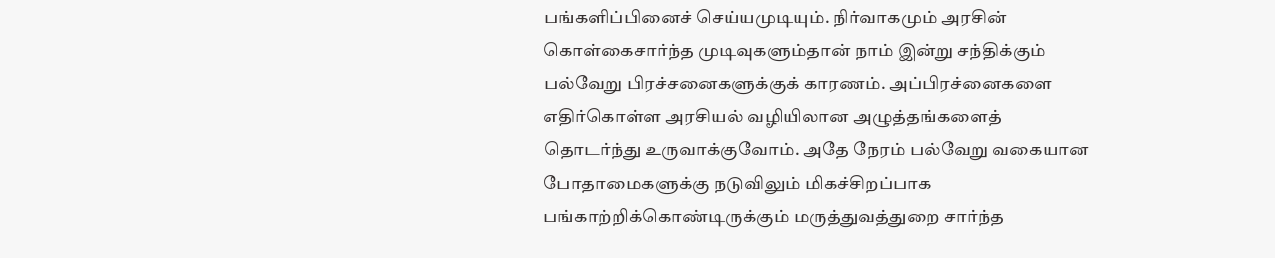பங்களிப்பினைச் செய்யமுடியும். நிர்வாகமும் அரசின் கொள்கைசார்ந்த முடிவுகளும்தான் நாம் இன்று சந்திக்கும் பல்வேறு பிரச்சனைகளுக்குக் காரணம். அப்பிரச்னைகளை எதிர்கொள்ள அரசியல் வழியிலான அழுத்தங்களைத் தொடர்ந்து உருவாக்குவோம். அதே நேரம் பல்வேறு வகையான போதாமைகளுக்கு நடுவிலும் மிகச்சிறப்பாக பங்காற்றிக்கொண்டிருக்கும் மருத்துவத்துறை சார்ந்த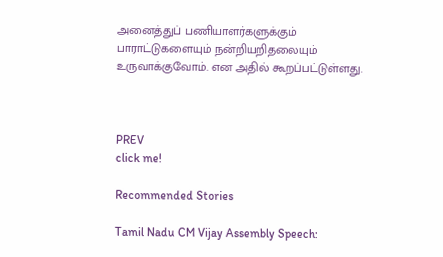அனைத்துப் பணியாளர்களுக்கும் பாராட்டுகளையும் நன்றியறிதலையும் உருவாக்குவோம். என அதில் கூறப்பட்டுள்ளது.



PREV
click me!

Recommended Stories

Tamil Nadu CM Vijay Assembly Speech: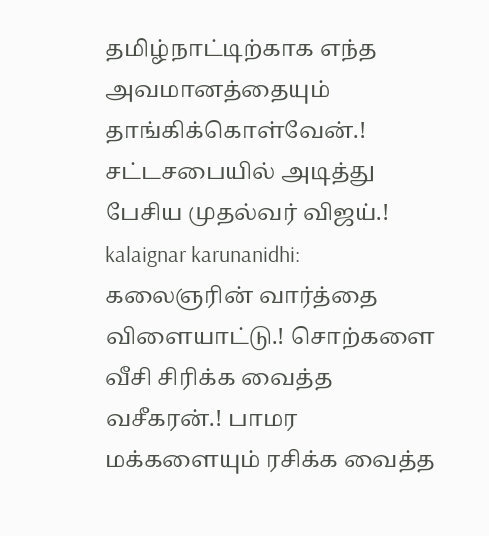தமிழ்நாட்டிற்காக எந்த அவமானத்தையும் தாங்கிக்கொள்வேன்.! சட்டசபையில் அடித்து பேசிய முதல்வர் விஜய்.!
kalaignar karunanidhi: கலைஞரின் வார்த்தை விளையாட்டு.! சொற்களை வீசி சிரிக்க வைத்த வசீகரன்.! பாமர மக்களையும் ரசிக்க வைத்த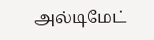அல்டிமேட்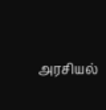அரசியல்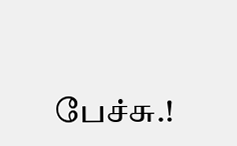பேச்சு.!